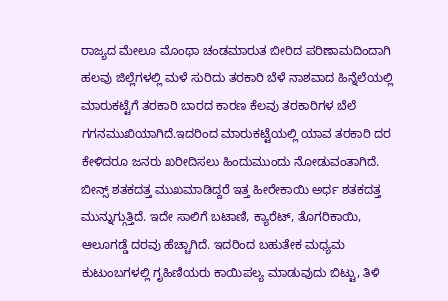ರಾಜ್ಯದ ಮೇಲೂ ಮೊಂಥಾ ಚಂಡಮಾರುತ ಬೀರಿದ ಪರಿಣಾಮದಿಂದಾಗಿ ಹಲವು ಜಿಲ್ಲೆಗಳಲ್ಲಿ ಮಳೆ ಸುರಿದು ತರಕಾರಿ ಬೆಳೆ ನಾಶವಾದ ಹಿನ್ನೆಲೆಯಲ್ಲಿ ಮಾರುಕಟ್ಟೆಗೆ ತರಕಾರಿ ಬಾರದ ಕಾರಣ ಕೆಲವು ತರಕಾರಿಗಳ ಬೆಲೆ ಗಗನಮುಖಿಯಾಗಿದೆ.ಇದರಿಂದ ಮಾರುಕಟ್ಟೆಯಲ್ಲಿ ಯಾವ ತರಕಾರಿ ದರ ಕೇಳಿದರೂ ಜನರು ಖರೀದಿಸಲು ಹಿಂದುಮುಂದು ನೋಡುವಂತಾಗಿದೆ.
ಬೀನ್ಸ್ ಶತಕದತ್ತ ಮುಖಮಾಡಿದ್ದರೆ ಇತ್ತ ಹೀರೇಕಾಯಿ ಅರ್ಧ ಶತಕದತ್ತ ಮುನ್ನುಗ್ಗುತ್ತಿದೆ. ಇದೇ ಸಾಲಿಗೆ ಬಟಾಣಿ, ಕ್ಯಾರೆಟ್, ತೊಗರಿಕಾಯಿ, ಆಲೂಗಡ್ಡೆ ದರವು ಹೆಚ್ಚಾಗಿದೆ. ಇದರಿಂದ ಬಹುತೇಕ ಮಧ್ಯಮ ಕುಟುಂಬಗಳಲ್ಲಿ ಗೃಹಿಣಿಯರು ಕಾಯಿಪಲ್ಯ ಮಾಡುವುದು ಬಿಟ್ಟು, ತಿಳಿ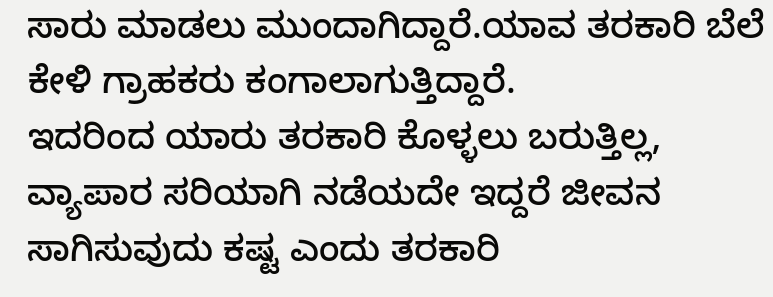ಸಾರು ಮಾಡಲು ಮುಂದಾಗಿದ್ದಾರೆ.ಯಾವ ತರಕಾರಿ ಬೆಲೆ ಕೇಳಿ ಗ್ರಾಹಕರು ಕಂಗಾಲಾಗುತ್ತಿದ್ದಾರೆ.
ಇದರಿಂದ ಯಾರು ತರಕಾರಿ ಕೊಳ್ಳಲು ಬರುತ್ತಿಲ್ಲ, ವ್ಯಾಪಾರ ಸರಿಯಾಗಿ ನಡೆಯದೇ ಇದ್ದರೆ ಜೀವನ ಸಾಗಿಸುವುದು ಕಷ್ಟ ಎಂದು ತರಕಾರಿ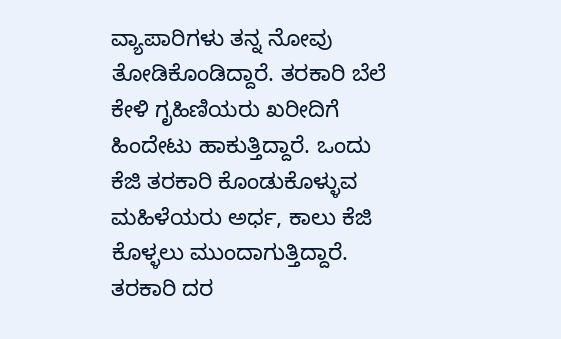ವ್ಯಾಪಾರಿಗಳು ತನ್ನ ನೋವು ತೋಡಿಕೊಂಡಿದ್ದಾರೆ. ತರಕಾರಿ ಬೆಲೆ ಕೇಳಿ ಗೃಹಿಣಿಯರು ಖರೀದಿಗೆ ಹಿಂದೇಟು ಹಾಕುತ್ತಿದ್ದಾರೆ. ಒಂದು ಕೆಜಿ ತರಕಾರಿ ಕೊಂಡುಕೊಳ್ಳುವ ಮಹಿಳೆಯರು ಅರ್ಧ, ಕಾಲು ಕೆಜಿ ಕೊಳ್ಳಲು ಮುಂದಾಗುತ್ತಿದ್ದಾರೆ.
ತರಕಾರಿ ದರ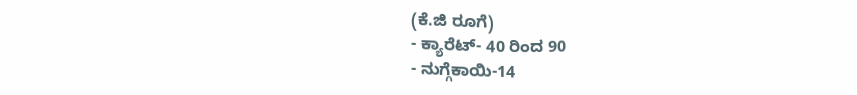(ಕೆ.ಜಿ ರೂಗೆ)
- ಕ್ಯಾರೆಟ್- 40 ರಿಂದ 90
- ನುಗ್ಗೆಕಾಯಿ-14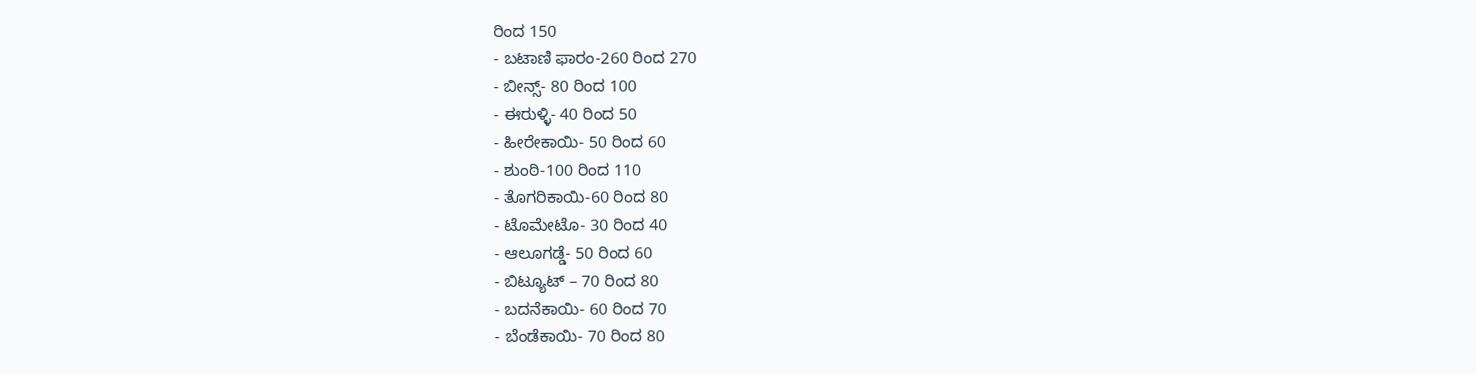ರಿಂದ 150
- ಬಟಾಣಿ ಫಾರಂ-260 ರಿಂದ 270
- ಬೀನ್ಸ್- 80 ರಿಂದ 100
- ಈರುಳ್ಳಿ- 40 ರಿಂದ 50
- ಹೀರೇಕಾಯಿ- 50 ರಿಂದ 60
- ಶುಂಠಿ-100 ರಿಂದ 110
- ತೊಗರಿಕಾಯಿ-60 ರಿಂದ 80
- ಟೊಮೇಟೊ- 30 ರಿಂದ 40
- ಆಲೂಗಡ್ಡೆ- 50 ರಿಂದ 60
- ಬಿಟ್ಯೂಟ್ – 70 ರಿಂದ 80
- ಬದನೆಕಾಯಿ- 60 ರಿಂದ 70
- ಬೆಂಡೆಕಾಯಿ- 70 ರಿಂದ 80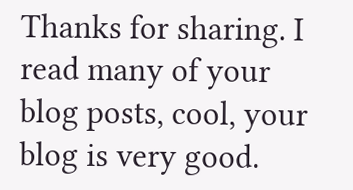Thanks for sharing. I read many of your blog posts, cool, your blog is very good.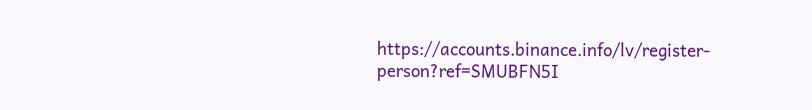https://accounts.binance.info/lv/register-person?ref=SMUBFN5I